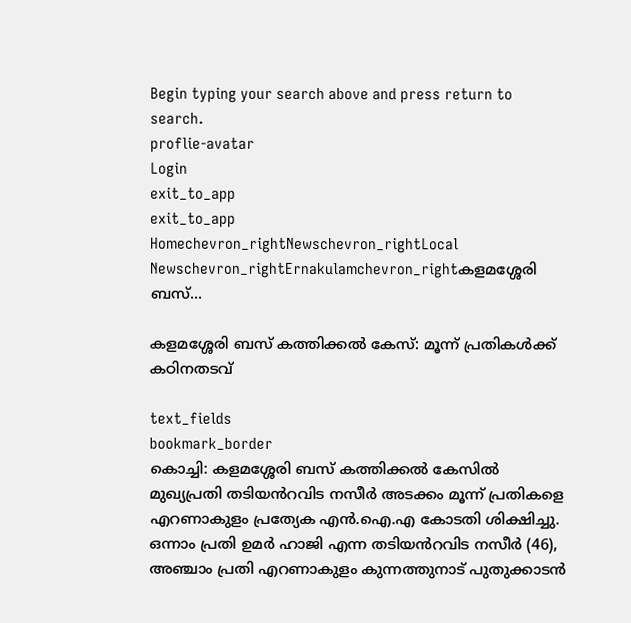Begin typing your search above and press return to search.
proflie-avatar
Login
exit_to_app
exit_to_app
Homechevron_rightNewschevron_rightLocal Newschevron_rightErnakulamchevron_rightകളമശ്ശേരി ബസ്...

കളമശ്ശേരി ബസ് കത്തിക്കൽ കേസ്: മൂന്ന് പ്രതികൾക്ക് കഠിനതടവ്

text_fields
bookmark_border
കൊച്ചി: കളമശ്ശേരി ബസ് കത്തിക്കല്‍ കേസിൽ മുഖ്യപ്രതി തടിയൻറവിട നസീർ അടക്കം മൂന്ന് പ്രതികളെ എറണാകുളം പ്രത്യേക എൻ.ഐ.എ കോടതി ശിക്ഷിച്ചു. ഒന്നാം പ്രതി ഉമർ ഹാജി എന്ന തടിയൻറവിട നസീർ (46), അഞ്ചാം പ്രതി എറണാകുളം കുന്നത്തുനാട് പുതുക്കാടന്‍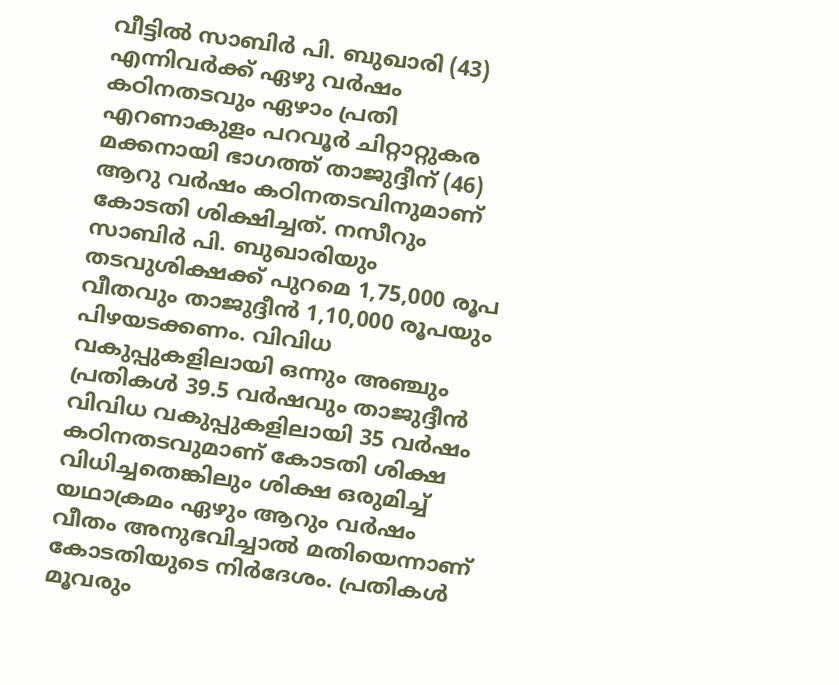വീട്ടില്‍ സാബിര്‍ പി. ബുഖാരി (43) എന്നിവർക്ക് ഏഴു വർഷം കഠിനതടവും ഏഴാം പ്രതി എറണാകുളം പറവൂര്‍ ചിറ്റാറ്റുകര മക്കനായി ഭാഗത്ത് താജുദ്ദീന് (46) ആറു വർഷം കഠിനതടവിനുമാണ് കോടതി ശിക്ഷിച്ചത്. നസീറും സാബിർ പി. ബുഖാരിയും തടവുശിക്ഷക്ക് പുറമെ 1,75,000 രൂപ വീതവും താജുദ്ദീൻ 1,10,000 രൂപയും പിഴയടക്കണം. വിവിധ വകുപ്പുകളിലായി ഒന്നും അഞ്ചും പ്രതികൾ 39.5 വർഷവും താജുദ്ദീൻ വിവിധ വകുപ്പുകളിലായി 35 വർഷം കഠിനതടവുമാണ് കോടതി ശിക്ഷ വിധിച്ചതെങ്കിലും ശിക്ഷ ഒരുമിച്ച് യഥാക്രമം ഏഴും ആറും വർഷം വീതം അനുഭവിച്ചാൽ മതിയെന്നാണ് കോടതിയുടെ നിർദേശം. പ്രതികൾ മൂവരും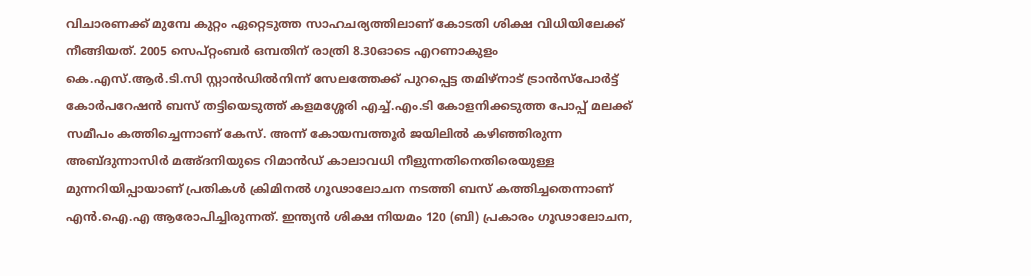വിചാരണക്ക് മുമ്പേ കുറ്റം ഏറ്റെടുത്ത സാഹചര്യത്തിലാണ് കോടതി ശിക്ഷ വിധിയിലേക്ക് നീങ്ങിയത്. 2005 സെപ്റ്റംബര്‍ ഒമ്പതിന് രാത്രി 8.30ഓടെ എറണാകുളം കെ.എസ്.ആര്‍.ടി.സി സ്റ്റാൻഡിൽനിന്ന് സേലത്തേക്ക് പുറപ്പെട്ട തമിഴ്നാട് ട്രാൻസ്പോർട്ട് കോർപറേഷൻ ബസ് തട്ടിയെടുത്ത് കളമശ്ശേരി എച്ച്.എം.ടി കോളനിക്കടുത്ത പോപ്പ് മലക്ക് സമീപം കത്തിച്ചെന്നാണ് കേസ്. അന്ന് കോയമ്പത്തൂര്‍ ജയിലില്‍ കഴിഞ്ഞിരുന്ന അബ്ദുന്നാസിര്‍ മഅ്ദനിയുടെ റിമാൻഡ് കാലാവധി നീളുന്നതിനെതിരെയുള്ള മുന്നറിയിപ്പായാണ് പ്രതികള്‍ ക്രിമിനല്‍ ഗൂഢാലോചന നടത്തി ബസ് കത്തിച്ചതെന്നാണ് എന്‍.ഐ.എ ആരോപിച്ചിരുന്നത്. ഇന്ത്യന്‍ ശിക്ഷ നിയമം 120 (ബി) പ്രകാരം ഗൂഢാലോചന,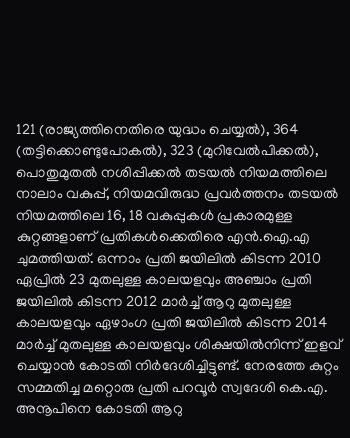121 (രാജ്യത്തിനെതിരെ യുദ്ധം ചെയ്യല്‍), 364 (തട്ടിക്കൊണ്ടുപോകല്‍), 323 (മുറിവേല്‍പിക്കല്‍), പൊതുമുതല്‍ നശിപ്പിക്കല്‍ തടയല്‍ നിയമത്തിലെ നാലാം വകുപ്പ്, നിയമവിരുദ്ധ പ്രവര്‍ത്തനം തടയല്‍ നിയമത്തിലെ 16, 18 വകുപ്പുകള്‍ പ്രകാരമുള്ള കുറ്റങ്ങളാണ് പ്രതികള്‍ക്കെതിരെ എൻ.ഐ.എ ചുമത്തിയത്. ഒന്നാം പ്രതി ജയിലിൽ കിടന്ന 2010 ഏപ്രിൽ 23 മുതലുള്ള കാലയളവും അഞ്ചാം പ്രതി ജയിലിൽ കിടന്ന 2012 മാർച്ച് ആറു മുതലുള്ള കാലയളവും ഏഴാംഗ പ്രതി ജയിലിൽ കിടന്ന 2014 മാർച്ച് മുതലുള്ള കാലയളവും ശിക്ഷയിൽനിന്ന് ഇളവ് ചെയ്യാൻ കോടതി നിർദേശിച്ചിട്ടുണ്ട്. നേരത്തേ കുറ്റം സമ്മതിച്ച മറ്റൊരു പ്രതി പറവൂർ സ്വദേശി കെ.എ. അനൂപിനെ കോടതി ആറു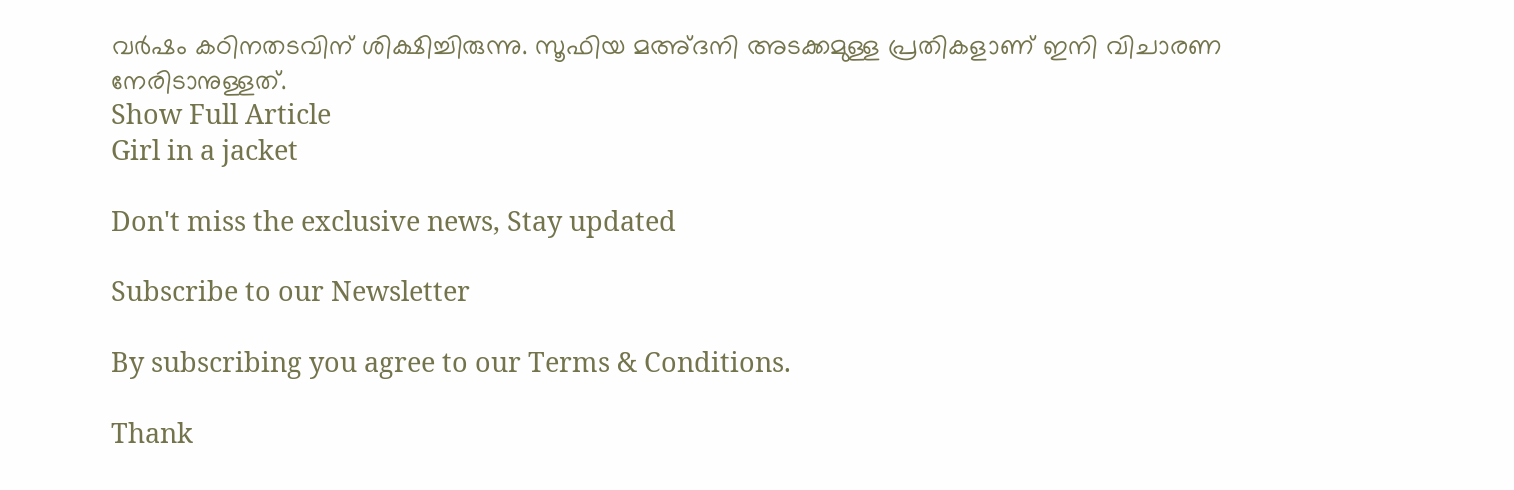വർഷം കഠിനതടവിന് ശിക്ഷിച്ചിരുന്നു. സൂഫിയ മഅ്ദനി അടക്കമുള്ള പ്രതികളാണ് ഇനി വിചാരണ നേരിടാനുള്ളത്.
Show Full Article
Girl in a jacket

Don't miss the exclusive news, Stay updated

Subscribe to our Newsletter

By subscribing you agree to our Terms & Conditions.

Thank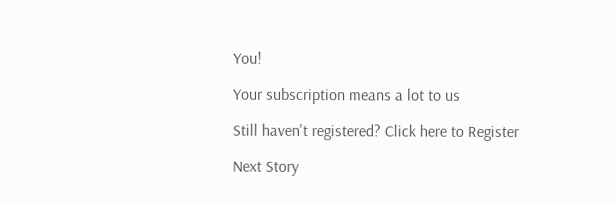You!

Your subscription means a lot to us

Still haven't registered? Click here to Register

Next Story